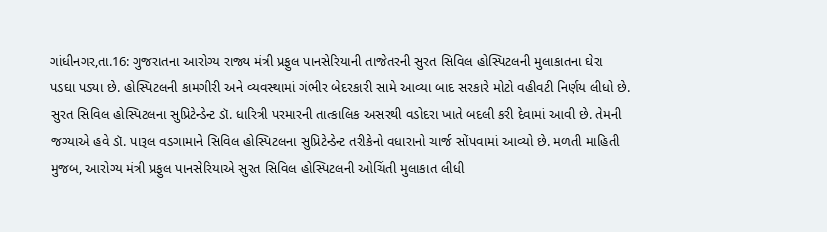ગાંધીનગર,તા.16: ગુજરાતના આરોગ્ય રાજ્ય મંત્રી પ્રફુલ પાનસેરિયાની તાજેતરની સુરત સિવિલ હોસ્પિટલની મુલાકાતના ઘેરા પડઘા પડ્યા છે. હોસ્પિટલની કામગીરી અને વ્યવસ્થામાં ગંભીર બેદરકારી સામે આવ્યા બાદ સરકારે મોટો વહીવટી નિર્ણય લીધો છે. સુરત સિવિલ હોસ્પિટલના સુપ્રિટેન્ડેન્ટ ડૉ. ધારિત્રી પરમારની તાત્કાલિક અસરથી વડોદરા ખાતે બદલી કરી દેવામાં આવી છે. તેમની જગ્યાએ હવે ડૉ. પારૂલ વડગામાને સિવિલ હોસ્પિટલના સુપ્રિટેન્ડેન્ટ તરીકેનો વધારાનો ચાર્જ સોંપવામાં આવ્યો છે. મળતી માહિતી મુજબ, આરોગ્ય મંત્રી પ્રફુલ પાનસેરિયાએ સુરત સિવિલ હોસ્પિટલની ઓચિંતી મુલાકાત લીધી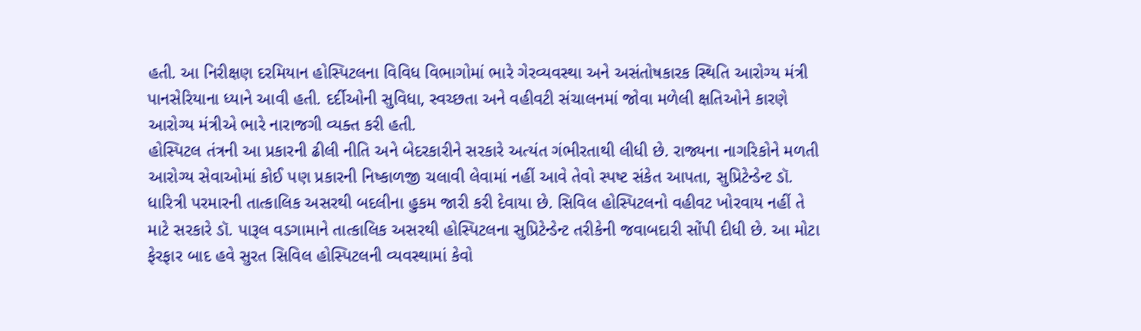હતી. આ નિરીક્ષણ દરમિયાન હોસ્પિટલના વિવિધ વિભાગોમાં ભારે ગેરવ્યવસ્થા અને અસંતોષકારક સ્થિતિ આરોગ્ય મંત્રી પાનસેરિયાના ધ્યાને આવી હતી. દર્દીઓની સુવિધા, સ્વચ્છતા અને વહીવટી સંચાલનમાં જોવા મળેલી ક્ષતિઓને કારણે આરોગ્ય મંત્રીએ ભારે નારાજગી વ્યક્ત કરી હતી.
હોસ્પિટલ તંત્રની આ પ્રકારની ઢીલી નીતિ અને બેદરકારીને સરકારે અત્યંત ગંભીરતાથી લીધી છે. રાજ્યના નાગરિકોને મળતી આરોગ્ય સેવાઓમાં કોઈ પણ પ્રકારની નિષ્કાળજી ચલાવી લેવામાં નહીં આવે તેવો સ્પષ્ટ સંકેત આપતા, સુપ્રિટેન્ડેન્ટ ડૉ. ધારિત્રી પરમારની તાત્કાલિક અસરથી બદલીના હુકમ જારી કરી દેવાયા છે. સિવિલ હોસ્પિટલનો વહીવટ ખોરવાય નહીં તે માટે સરકારે ડૉ. પારૂલ વડગામાને તાત્કાલિક અસરથી હોસ્પિટલના સુપ્રિટેન્ડેન્ટ તરીકેની જવાબદારી સોંપી દીધી છે. આ મોટા ફેરફાર બાદ હવે સુરત સિવિલ હોસ્પિટલની વ્યવસ્થામાં કેવો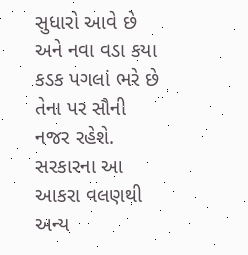સુધારો આવે છે અને નવા વડા કયા કડક પગલાં ભરે છે તેના પર સૌની નજર રહેશે. સરકારના આ આકરા વલણથી અન્ય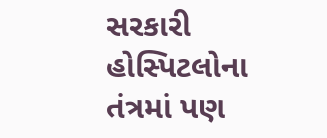સરકારી હોસ્પિટલોના તંત્રમાં પણ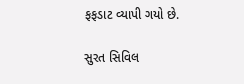ફફડાટ વ્યાપી ગયો છે.

સુરત સિવિલ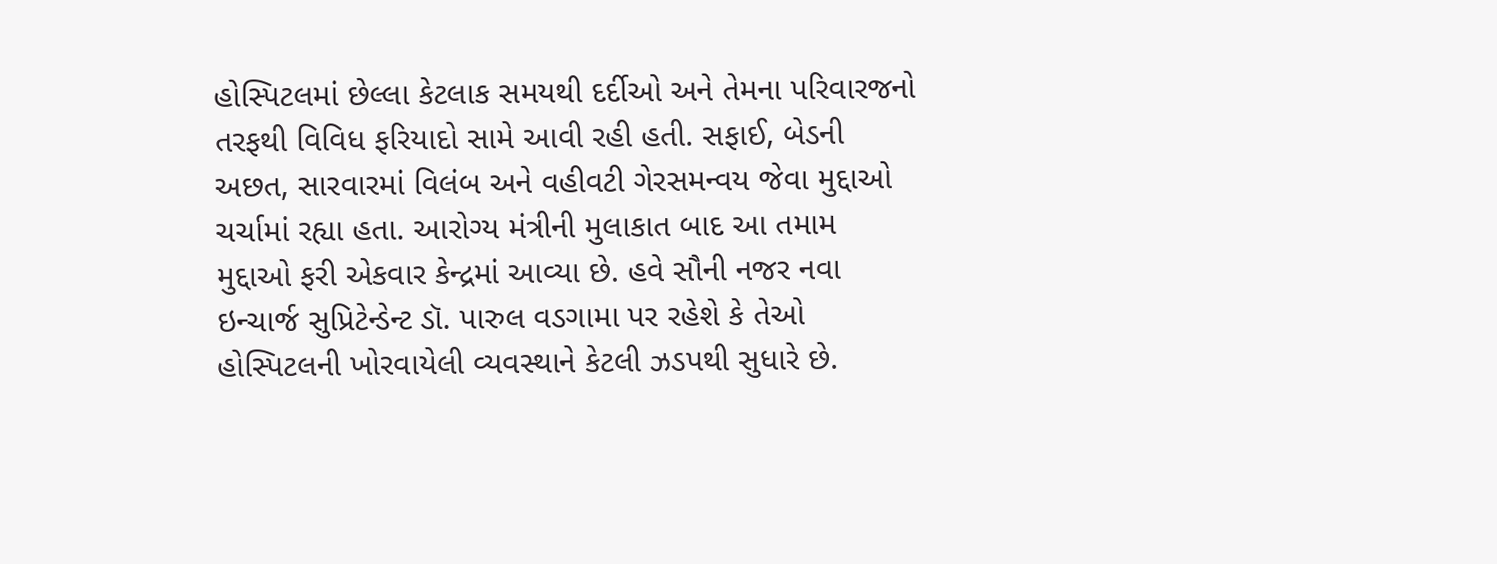હોસ્પિટલમાં છેલ્લા કેટલાક સમયથી દર્દીઓ અને તેમના પરિવારજનો તરફથી વિવિધ ફરિયાદો સામે આવી રહી હતી. સફાઈ, બેડની અછત, સારવારમાં વિલંબ અને વહીવટી ગેરસમન્વય જેવા મુદ્દાઓ ચર્ચામાં રહ્યા હતા. આરોગ્ય મંત્રીની મુલાકાત બાદ આ તમામ મુદ્દાઓ ફરી એકવાર કેન્દ્રમાં આવ્યા છે. હવે સૌની નજર નવા ઇન્ચાર્જ સુપ્રિટેન્ડેન્ટ ડૉ. પારુલ વડગામા પર રહેશે કે તેઓ હોસ્પિટલની ખોરવાયેલી વ્યવસ્થાને કેટલી ઝડપથી સુધારે છે.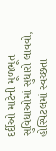દર્દીઓ માટેની મૂળભૂત સુવિધાઓમાં સુધારો લાવવો, હોસ્પિટલમાં સ્વચ્છતા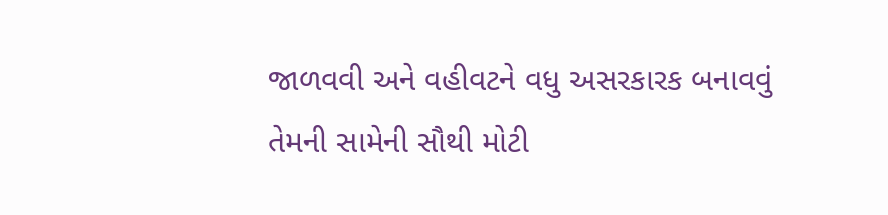જાળવવી અને વહીવટને વધુ અસરકારક બનાવવું તેમની સામેની સૌથી મોટી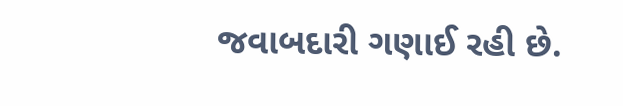જવાબદારી ગણાઈ રહી છે.